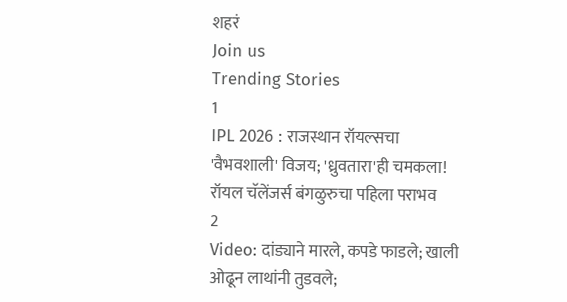शहरं
Join us
Trending Stories
1
IPL 2026 : राजस्थान रॉयल्सचा 'वैभवशाली' विजय; 'ध्रुवतारा'ही चमकला! रॉयल चॅलेंजर्स बंगळुरुचा पहिला पराभव
2
Video: दांड्याने मारले, कपडे फाडले; खाली ओढून लाथांनी तुडवले;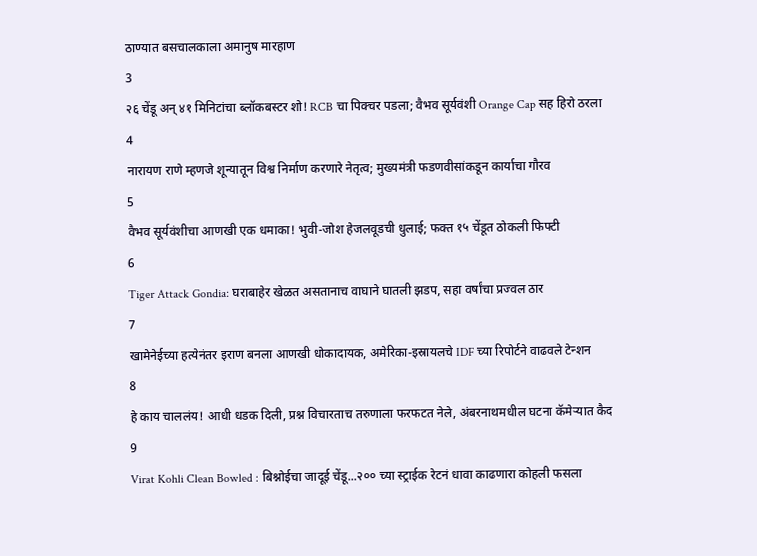ठाण्यात बसचालकाला अमानुष मारहाण
3
२६ चेंडू अन् ४१ मिनिटांचा ब्लॉकबस्टर शो! RCB चा पिक्चर पडला; वैभव सूर्यवंशी Orange Cap सह हिरो ठरला
4
नारायण राणे म्हणजे शून्यातून विश्व निर्माण करणारे नेतृत्व; मुख्यमंत्री फडणवीसांकडून कार्याचा गौरव
5
वैभव सूर्यवंशीचा आणखी एक धमाका! भुवी-जोश हेजलवूडची धुलाई; फक्त १५ चेंडूत ठोकली फिफ्टी
6
Tiger Attack Gondia: घराबाहेर खेळत असतानाच वाघाने घातली झडप, सहा वर्षांचा प्रज्वल ठार
7
खामेनेईच्या हत्येनंतर इराण बनला आणखी धोकादायक, अमेरिका-इस्रायलचे IDF च्या रिपोर्टने वाढवले टेन्शन
8
हे काय चाललंय! आधी धडक दिली, प्रश्न विचारताच तरुणाला फरफटत नेले, अंबरनाथमधील घटना कॅमेऱ्यात कैद
9
Virat Kohli Clean Bowled : बिश्नोईचा जादूई चेंडू...२०० च्या स्ट्राईक रेटनं धावा काढणारा कोहली फसला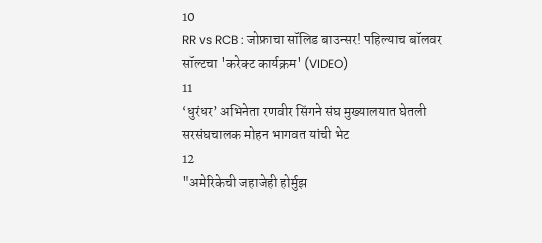10
RR vs RCB : जोफ्राचा सॉलिड बाउन्सर! पहिल्याच बॉलवर सॉल्टचा 'करेक्ट कार्यक्रम' (VIDEO)
11
‘धुरंधर’ अभिनेता रणवीर सिंगने संघ मुख्यालयात घेतली सरसंघचालक मोहन भागवत यांची भेट
12
"अमेरिकेची जहाजेही होर्मुझ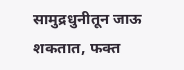सामुद्रधुनीतून जाऊ शकतात, फक्त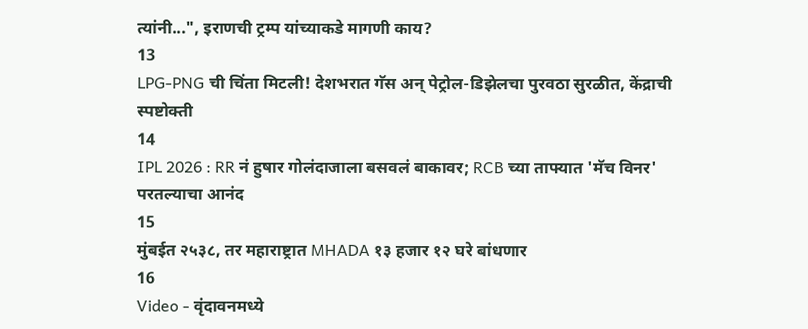त्यांनी...", इराणची ट्रम्प यांच्याकडे मागणी काय?
13
LPG-PNG ची चिंता मिटली! देशभरात गॅस अन् पेट्रोल-डिझेलचा पुरवठा सुरळीत, केंद्राची स्पष्टोक्ती
14
IPL 2026 : RR नं हुषार गोलंदाजाला बसवलं बाकावर; RCB च्या ताफ्यात 'मॅच विनर' परतल्याचा आनंद
15
मुंबईत २५३८, तर महाराष्ट्रात MHADA १३ हजार १२ घरे बांधणार
16
Video - वृंदावनमध्ये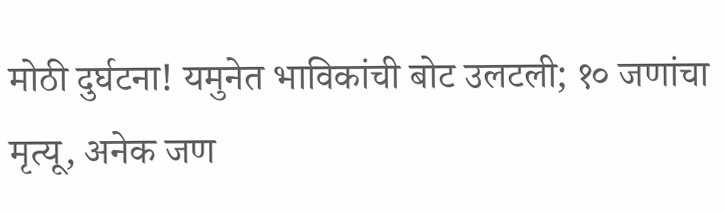मोठी दुर्घटना! यमुनेत भाविकांची बोट उलटली; १० जणांचा मृत्यू, अनेक जण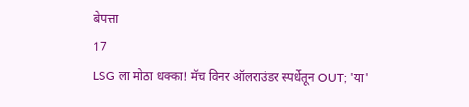बेपत्ता
17
LSG ला मोठा धक्का! मॅच विनर ऑलराउंडर स्पर्धेतून OUT; 'या'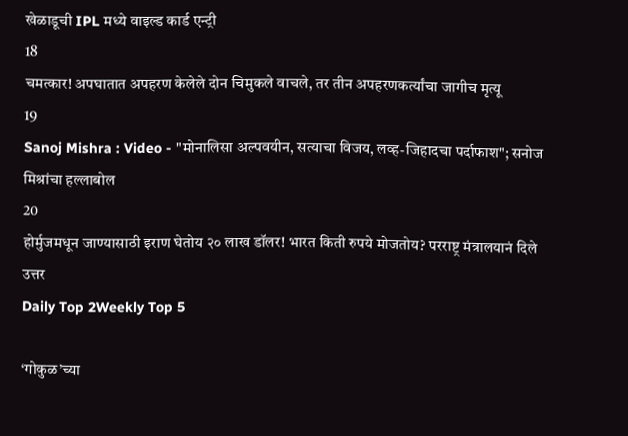खेळाडूची IPL मध्ये वाइल्ड कार्ड एन्ट्री
18
चमत्कार! अपघातात अपहरण केलेले दोन चिमुकले वाचले, तर तीन अपहरणकर्त्यांचा जागीच मृत्यू
19
Sanoj Mishra : Video - "मोनालिसा अल्पवयीन, सत्याचा विजय, लव्ह-जिहादचा पर्दाफाश"; सनोज मिश्रांचा हल्लाबोल
20
होर्मुजमधून जाण्यासाठी इराण घेतोय २० लाख डॉलर! भारत किती रुपये मोजतोय? परराष्ट्र मंत्रालयानं दिले उत्तर
Daily Top 2Weekly Top 5

‘गोकुळ’च्या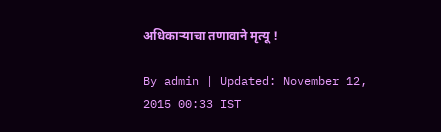अधिकाऱ्याचा तणावाने मृत्यू !

By admin | Updated: November 12, 2015 00:33 IST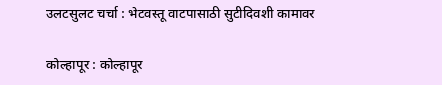उलटसुलट चर्चा : भेटवस्तू वाटपासाठी सुटीदिवशी कामावर

कोल्हापूर : कोल्हापूर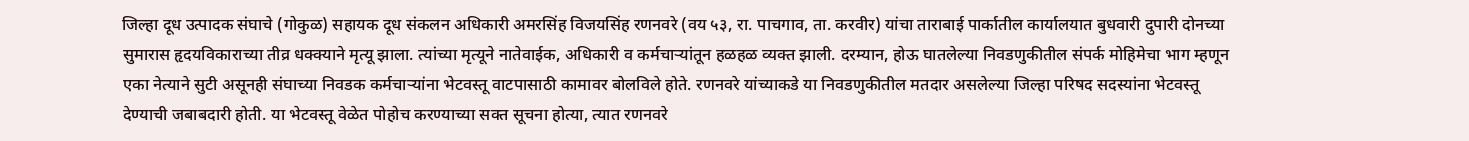जिल्हा दूध उत्पादक संघाचे (गोकुळ) सहायक दूध संकलन अधिकारी अमरसिंह विजयसिंह रणनवरे (वय ५३, रा. पाचगाव, ता. करवीर) यांचा ताराबाई पार्कातील कार्यालयात बुधवारी दुपारी दोनच्या सुमारास हृदयविकाराच्या तीव्र धक्क्याने मृत्यू झाला. त्यांच्या मृत्यूने नातेवाईक, अधिकारी व कर्मचाऱ्यांतून हळहळ व्यक्त झाली. दरम्यान, होऊ घातलेल्या निवडणुकीतील संपर्क मोहिमेचा भाग म्हणून एका नेत्याने सुटी असूनही संघाच्या निवडक कर्मचाऱ्यांना भेटवस्तू वाटपासाठी कामावर बोलविले होते. रणनवरे यांच्याकडे या निवडणुकीतील मतदार असलेल्या जिल्हा परिषद सदस्यांना भेटवस्तू देण्याची जबाबदारी होती. या भेटवस्तू वेळेत पोहोच करण्याच्या सक्त सूचना होत्या, त्यात रणनवरे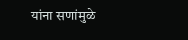यांना सणांमुळे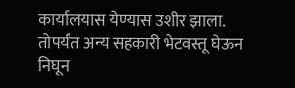कार्यालयास येण्यास उशीर झाला. तोपर्यंत अन्य सहकारी भेटवस्तू घेऊन निघून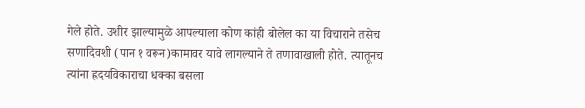गेले होते. उशीर झाल्यामुळे आपल्याला कोण कांही बोलेल का या विचाराने तसेच सणादिवशी (पान १ वरून)कामावर यावे लागल्याने ते तणावाखाली होते. त्यातूनच त्यांना ह्रदयविकाराचा धक्का बसला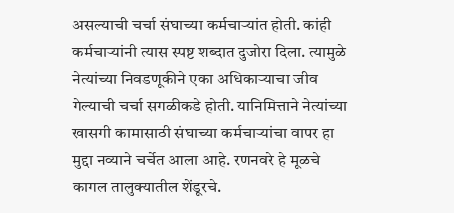असल्याची चर्चा संघाच्या कर्मचाऱ्यांत होती. कांही कर्मचाऱ्यांनी त्यास स्पष्ट शब्दात दुजोरा दिला. त्यामुळे नेत्यांच्या निवडणूकीने एका अधिकाऱ्याचा जीव गेल्याची चर्चा सगळीकडे होती. यानिमित्ताने नेत्यांच्या खासगी कामासाठी संघाच्या कर्मचाऱ्यांचा वापर हा मुद्दा नव्याने चर्चेत आला आहे. रणनवरे हे मूळचे कागल तालुक्यातील शेंडूरचे.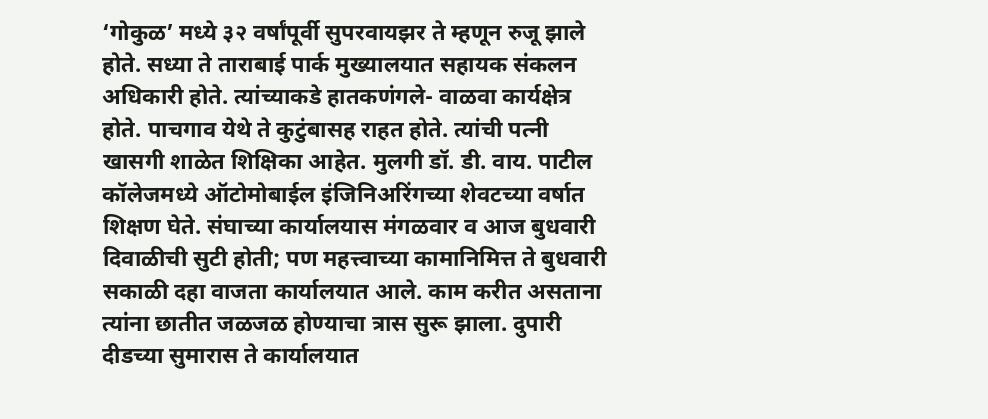‘गोकुळ’ मध्ये ३२ वर्षांपूर्वी सुपरवायझर ते म्हणून रुजू झाले होते. सध्या ते ताराबाई पार्क मुख्यालयात सहायक संकलन अधिकारी होते. त्यांच्याकडे हातकणंगले- वाळवा कार्यक्षेत्र होते. पाचगाव येथे ते कुटुंबासह राहत होते. त्यांची पत्नी खासगी शाळेत शिक्षिका आहेत. मुलगी डॉ. डी. वाय. पाटील कॉलेजमध्ये ऑटोमोबाईल इंजिनिअरिंगच्या शेवटच्या वर्षात शिक्षण घेते. संघाच्या कार्यालयास मंगळवार व आज बुधवारी दिवाळीची सुटी होती; पण महत्त्वाच्या कामानिमित्त ते बुधवारी सकाळी दहा वाजता कार्यालयात आले. काम करीत असताना त्यांना छातीत जळजळ होण्याचा त्रास सुरू झाला. दुपारी दीडच्या सुमारास ते कार्यालयात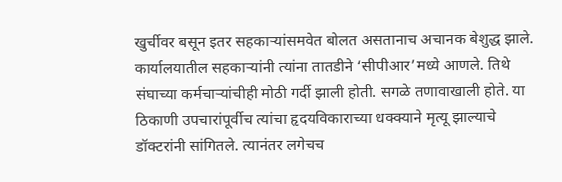खुर्चीवर बसून इतर सहकाऱ्यांसमवेत बोलत असतानाच अचानक बेशुद्ध झाले. कार्यालयातील सहकाऱ्यांनी त्यांना तातडीने ‘सीपीआर’मध्ये आणले. तिथे संघाच्या कर्मचाऱ्यांचीही मोठी गर्दी झाली होती. सगळे तणावाखाली होते. या ठिकाणी उपचारांपूर्वीच त्यांचा हृदयविकाराच्या धक्क्याने मृत्यू झाल्याचे डॉक्टरांनी सांगितले. त्यानंतर लगेचच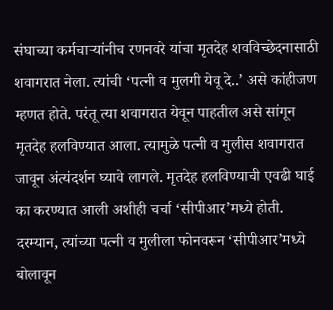संघाच्या कर्मचाऱ्यांनीच रणनवरे यांचा मृतदेह शवविच्छेदनासाठी शवागरात नेला. त्यांची ‘पत्नी व मुलगी येवू दे..’ असे कांहीजण म्हणत होते. परंतू त्या शवागरात येवून पाहतील असे सांगून मृतदेह हलविण्यात आला. त्यामुळे पत्नी व मुलीस शवागरात जावून अंत्यंदर्शन घ्यावे लागले. मृतदेह हलविण्याची एवढी घाई का करण्यात आली अशीही चर्चा ‘सीपीआर’मध्ये होती. दरम्यान, त्यांच्या पत्नी व मुलीला फोनवरून ‘सीपीआर’मध्ये बोलावून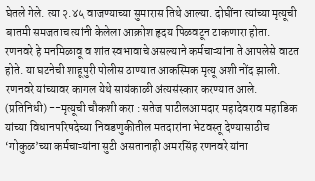घेतले गेले. त्या २.४५ वाजण्याच्या सुमारास तिथे आल्या. दोघींना त्यांच्या मृत्यूची बातमी समजताच त्यांनी केलेला आक्रोश हृदय पिळवटून टाकणारा होता. रणनवरे हे मनमिळावू व शांत स्वभावाचे असल्याने कर्मचाऱ्यांना ते आपलेसे वाटत होते. या घटनेची शाहूपुरी पोलीस ठाण्यात आकस्मिक मृत्यू अशी नोंद झाली. रणनवरे यांच्यावर कागल येथे सायंकाळी अंत्यसंस्कार करण्यात आले. (प्रतिनिधी) --मृत्यूची चौकशी करा : सतेज पाटीलआमदार महादेवराव महाडिक यांच्या विधानपरिषदेच्या निवडणुकीतील मतदारांना भेटवस्तू देण्यासाठीच ‘गोकुळ’च्या कर्मचाऱ्यांना सुटी असतानाही अमरसिंह रणनवरे यांना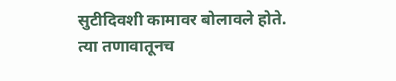सुटीदिवशी कामावर बोलावले होते. त्या तणावातूनच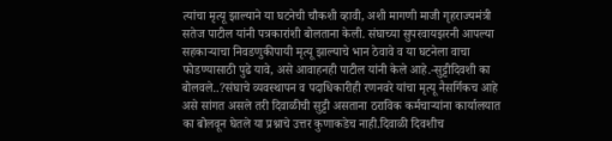त्यांचा मृत्यू झाल्याने या घटनेची चौकशी व्हावी, अशी मागणी माजी गृहराज्यमंत्री सतेज पाटील यांनी पत्रकारांशी बोलताना केली. संघाच्या सुपरवायझरनी आपल्या सहकाऱ्याचा निवडणुकीपायी मृत्यू झाल्याचे भान ठेवावे व या घटनेला वाचा फोडण्यासाठी पुढे यावे, असे आवाहनही पाटील यांनी केले आहे.-सुट्टीदिवशी का बोलवले..?संघाचे व्यवस्थापन व पदाधिकारीही रणनवरे यांचा मृत्यू नैसर्गिकच आहे असे सांगत असले तरी दिवाळीची सुट्टी असताना ठराविक कर्मचाऱ्यांना कार्यालयात का बोलवून घेतले या प्रश्नाचे उत्तर कुणाकडेच नाही.दिवाळी दिवशीच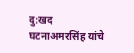दु:खद घटनाअमरसिंह यांचे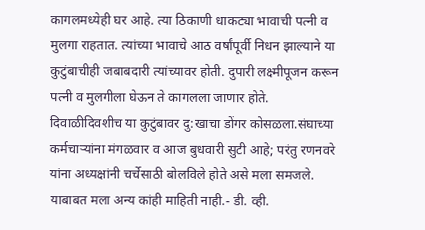कागलमध्येही घर आहे. त्या ठिकाणी धाकट्या भावाची पत्नी व मुलगा राहतात. त्यांच्या भावाचे आठ वर्षांपूर्वी निधन झाल्याने या कुटुंबाचीही जबाबदारी त्यांच्यावर होती. दुपारी लक्ष्मीपूजन करून पत्नी व मुलगीला घेऊन ते कागलला जाणार होते. दिवाळीदिवशीच या कुटुंबावर दु:खाचा डोंगर कोसळला.संघाच्या कर्मचाऱ्यांना मंगळवार व आज बुधवारी सुटी आहे; परंतु रणनवरे यांना अध्यक्षांनी चर्चेसाठी बोलविले होते असे मला समजले. याबाबत मला अन्य कांही माहिती नाही.- डी. व्ही.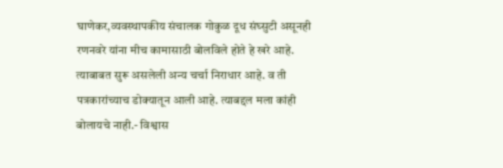घाणेकर,व्यवस्थापकीय संचालक गोकुळ दूध संघ्सुटी असूनही रणनवरे यांना मीच कामासाठी बोलविले होते हे खरे आहे. त्याबाबत सुरू असलेली अन्य चर्चा निराधार आहे. व ती पत्रकारांच्याच डोक्यातून आली आहे. त्याबद्दल मला कांही बोलायचे नाही.- विश्वास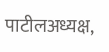पाटीलअध्यक्ष,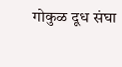गोकुळ दूध संघा